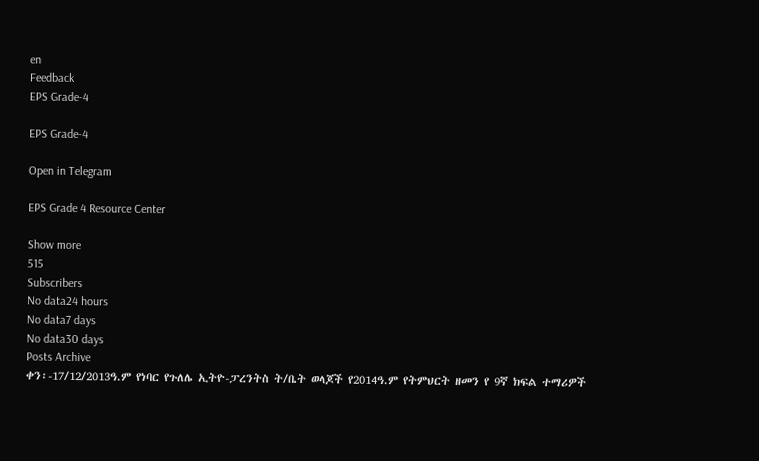en
Feedback
EPS Grade-4

EPS Grade-4

Open in Telegram

EPS Grade 4 Resource Center

Show more
515
Subscribers
No data24 hours
No data7 days
No data30 days
Posts Archive
ቀን፡-17/12/2013ዓ.ም የነባር የጉለሌ ኢትዮ-ፓረንትስ ት/ቤት ወላጆች የ2014ዓ.ም የትምህርት ዘመን የ 9ኛ ክፍል ተማሪዎች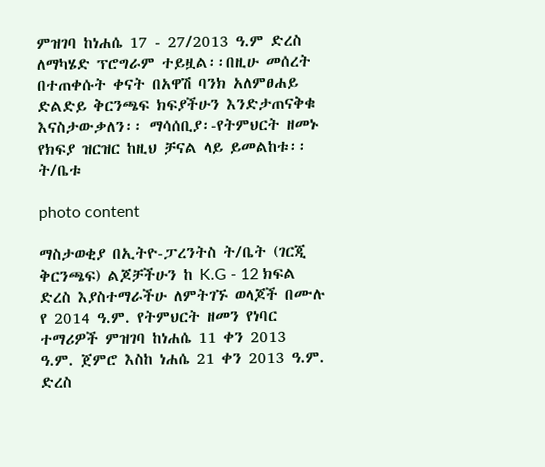ምዝገባ ከነሐሴ 17 - 27/2013 ዓ.ም ድረስ ለማካሄድ ፕሮግራም ተይዟል፡፡በዚሁ መሰረት በተጠቀሱት ቀናት በአዋሽ ባንክ አለምፀሐይ ድልድይ ቅርንጫፍ ክፍያችሁን እንድታጠናቅቁ እናስታውቃለን፡፡ ማሳሰቢያ፡-የትምህርት ዘመኑ የክፍያ ዝርዝር ከዚህ ቻናል ላይ ይመልከቱ፡፡ ት/ቤቱ

photo content

ማስታወቂያ በኢትዮ-ፓረንትስ ት/ቤት (ገርጂ ቅርንጫፍ) ልጆቻችሁን ከ K.G - 12 ክፍል ድረስ እያስተማራችሁ ለምትገኙ ወላጆች በሙሉ የ 2014 ዓ.ም. የትምህርት ዘመን የነባር ተማሪዎች ምዝገባ ከነሐሴ 11 ቀን 2013 ዓ.ም. ጀምሮ እስከ ነሐሴ 21 ቀን 2013 ዓ.ም. ድረስ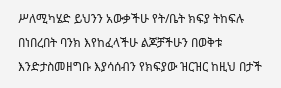ሥለሚካሄድ ይህንን አውቃችሁ የት/ቤት ክፍያ ትከፍሉ በነበረበት ባንክ እየከፈላችሁ ልጆቻችሁን በወቅቱ እንድታስመዘግቡ እያሳሰብን የክፍያው ዝርዝር ከዚህ በታች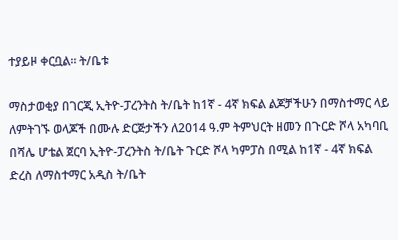ተያይዞ ቀርቧል። ት/ቤቱ

ማስታወቂያ በገርጂ ኢትዮ-ፓረንትስ ት/ቤት ከ1ኛ - 4ኛ ክፍል ልጆቻችሁን በማስተማር ላይ ለምትገኙ ወላጆች በሙሉ ድርጅታችን ለ2014 ዓ.ም ትምህርት ዘመን በጉርድ ሾላ አካባቢ በሻሌ ሆቴል ጀርባ ኢትዮ-ፓረንትስ ት/ቤት ጉርድ ሾላ ካምፓስ በሚል ከ1ኛ - 4ኛ ክፍል ድረስ ለማስተማር አዲስ ት/ቤት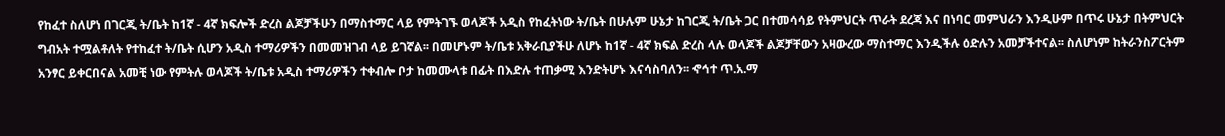የከፈተ ስለሆነ በገርጂ ት/ቤት ከ1ኛ - 4ኛ ክፍሎች ድረስ ልጆቻችሁን በማስተማር ላይ የምትገኙ ወላጆች አዲስ የከፈትነው ት/ቤት በሁሉም ሁኔታ ከገርጂ ት/ቤት ጋር በተመሳሳይ የትምህርት ጥራት ደረጃ እና በነባር መምህራን እንዲሁም በጥሩ ሁኔታ በትምህርት ግብአት ተሟልቶለት የተከፈተ ት/ቤት ሲሆን አዲስ ተማሪዎችን በመመዝገብ ላይ ይገኛል፡፡ በመሆኑም ት/ቤቱ አቅራቢያችሁ ለሆኑ ከ1ኛ - 4ኛ ክፍል ድረስ ላሉ ወላጆች ልጆቻቸውን አዛውረው ማስተማር እንዲችሉ ዕድሉን አመቻችተናል፡፡ ስለሆነም ከትራንስፖርትም አንፃር ይቀርበናል አመቺ ነው የምትሉ ወላጆች ት/ቤቱ አዲስ ተማሪዎችን ተቀብሎ ቦታ ከመሙላቱ በፊት በእድሉ ተጠቃሚ እንድትሆኑ እናሳስባለን፡፡ ኆኅተ ጥ.አ.ማ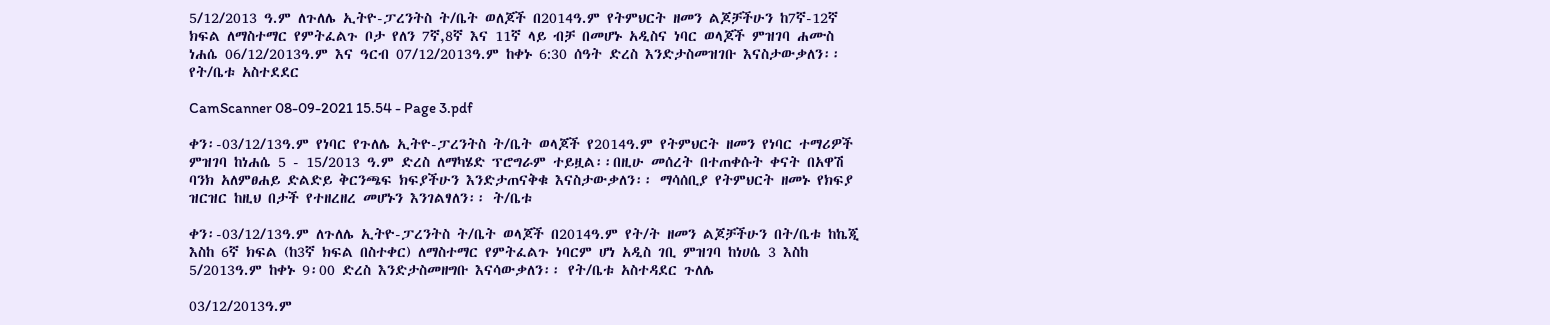5/12/2013 ዓ.ም ለጉለሌ ኢትዮ-ፓረንትስ ት/ቤት ወለጆች በ2014ዓ.ም የትምህርት ዘመን ልጆቻችሁን ከ7ኛ-12ኛ ክፍል ለማስተማር የምትፈልጉ ቦታ የለን 7ኛ,8ኛ እና 11ኛ ላይ ብቻ በመሆኑ አዲስና ነባር ወላጆች ምዝገባ ሐሙስ ነሐሴ 06/12/2013ዓ.ም እና ዓርብ 07/12/2013ዓ.ም ከቀኑ 6:30 ሰዓት ድረስ እንድታስመዝገቡ እናስታውቃለን፡፡ የት/ቤቱ አስተደደር

CamScanner 08-09-2021 15.54 - Page 3.pdf

ቀን፡-03/12/13ዓ.ም የነባር የጉለሌ ኢትዮ-ፓረንትስ ት/ቤት ወላጆች የ2014ዓ.ም የትምህርት ዘመን የነባር ተማሪዎች ምዝገባ ከነሐሴ 5 - 15/2013 ዓ.ም ድረስ ለማካሄድ ፕሮግራም ተይዟል፡፡በዚሁ መሰረት በተጠቀሱት ቀናት በአዋሽ ባንክ አለምፀሐይ ድልድይ ቅርንጫፍ ክፍያችሁን እንድታጠናቅቁ እናስታውቃለን፡፡ ማሳሰቢያ የትምህርት ዘመኑ የክፍያ ዝርዝር ከዚህ በታች የተዘረዘረ መሆኑን እንገልፃለን፡፡ ት/ቤቱ

ቀን፡-03/12/13ዓ.ም ለጉለሌ ኢትዮ-ፓረንትስ ት/ቤት ወላጆች በ2014ዓ.ም የት/ት ዘመን ልጆቻችሁን በት/ቤቱ ከኬጂ እስከ 6ኛ ክፍል (ከ3ኛ ክፍል በስተቀር) ለማስተማር የምትፈልጉ ነባርም ሆነ አዲስ ገቢ ምዝገባ ከነሀሴ 3 እስከ 5/2013ዓ.ም ከቀኑ 9፡00 ድረስ እንድታስመዘግቡ እናሳውቃለን፡፡ የት/ቤቱ አስተዳደር ጉለሌ

03/12/2013ዓ.ም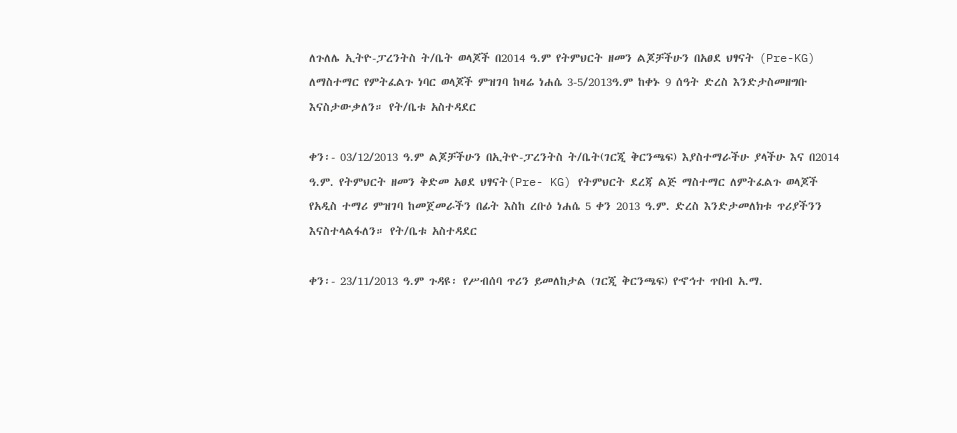ለጉለሌ ኢትዮ-ፓረንትስ ት/ቤት ወላጆች በ2014 ዓ.ም የትምህርት ዘመን ልጆቻችሁን በአፀደ ህፃናት (Pre-KG) ለማስተማር የምትፈልጉ ነባር ወላጆች ምዝገባ ከዛሬ ነሐሴ 3-5/2013ዓ.ም ከቀኑ 9 ሰዓት ድረስ እንድታስመዘግቡ እናስታውቃለን። የት/ቤቱ አስተዳደር

ቀን፡- 03/12/2013 ዓ.ም ልጆቻችሁን በኢትዮ-ፓረንትስ ት/ቤት(ገርጂ ቅርንጫፍ) እያስተማራችሁ ያላችሁ እና በ2014 ዓ.ም. የትምህርት ዘመን ቅድመ አፀደ ህፃናት(Pre- KG) የትምህርት ደረጃ ልጅ ማስተማር ለምትፈልጉ ወላጆች የአዲስ ተማሪ ምዝገባ ከመጀመራችን በፊት እስከ ረቡዕ ነሐሴ 5 ቀን 2013 ዓ.ም. ድረስ እንድታመለክቱ ጥሪያችንን እናስተላልፋለን። የት/ቤቱ አስተዳደር

ቀን፡- 23/11/2013 ዓ.ም ጉዳዩ፡ የሥብሰባ ጥሪን ይመለከታል (ገርጂ ቅርንጫፍ) የኆኅተ ጥበብ አ.ማ.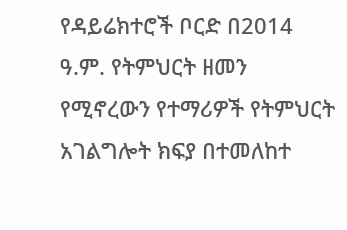የዳይሬክተሮች ቦርድ በ2014 ዓ.ም. የትምህርት ዘመን የሚኖረውን የተማሪዎች የትምህርት አገልግሎት ክፍያ በተመለከተ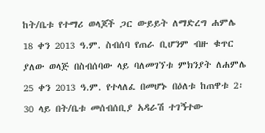ከት/ቤቱ የተማሪ ወላጆች ጋር ውይይት ለማድረግ ሐምሌ 18 ቀን 2013 ዓ.ም. ስብሰባ የጠራ ቢሆንም ብዙ ቁጥር ያለው ወላጅ በስብሰባው ላይ ባለመገኘቱ ምክንያት ለሐምሌ 25 ቀን 2013 ዓ.ም. የተላለፈ በመሆኑ በዕለቱ ከጠዋቱ 2፡30 ላይ በት/ቤቱ መሰብሰቢያ አዳራሽ ተገኝተው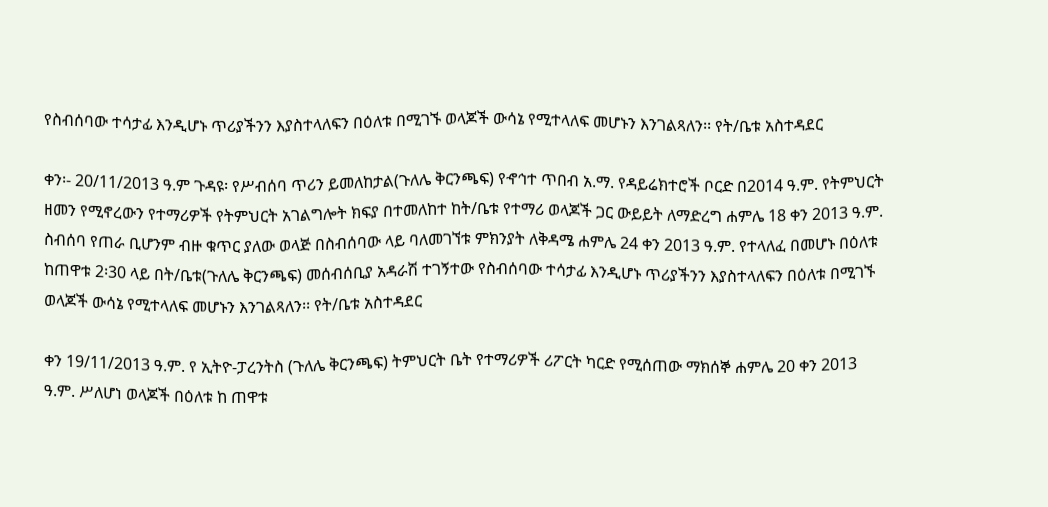የስብሰባው ተሳታፊ እንዲሆኑ ጥሪያችንን እያስተላለፍን በዕለቱ በሚገኙ ወላጆች ውሳኔ የሚተላለፍ መሆኑን እንገልጻለን፡፡ የት/ቤቱ አስተዳደር

ቀን፡- 20/11/2013 ዓ.ም ጉዳዩ፡ የሥብሰባ ጥሪን ይመለከታል(ጉለሌ ቅርንጫፍ) የኆኅተ ጥበብ አ.ማ. የዳይሬክተሮች ቦርድ በ2014 ዓ.ም. የትምህርት ዘመን የሚኖረውን የተማሪዎች የትምህርት አገልግሎት ክፍያ በተመለከተ ከት/ቤቱ የተማሪ ወላጆች ጋር ውይይት ለማድረግ ሐምሌ 18 ቀን 2013 ዓ.ም. ስብሰባ የጠራ ቢሆንም ብዙ ቁጥር ያለው ወላጅ በስብሰባው ላይ ባለመገኘቱ ምክንያት ለቅዳሜ ሐምሌ 24 ቀን 2013 ዓ.ም. የተላለፈ በመሆኑ በዕለቱ ከጠዋቱ 2፡30 ላይ በት/ቤቱ(ጉለሌ ቅርንጫፍ) መሰብሰቢያ አዳራሽ ተገኝተው የስብሰባው ተሳታፊ እንዲሆኑ ጥሪያችንን እያስተላለፍን በዕለቱ በሚገኙ ወላጆች ውሳኔ የሚተላለፍ መሆኑን እንገልጻለን፡፡ የት/ቤቱ አስተዳደር

ቀን 19/11/2013 ዓ.ም. የ ኢትዮ-ፓረንትስ (ጉለሌ ቅርንጫፍ) ትምህርት ቤት የተማሪዎች ሪፖርት ካርድ የሚሰጠው ማክሰኞ ሐምሌ 20 ቀን 2013 ዓ.ም. ሥለሆነ ወላጆች በዕለቱ ከ ጠዋቱ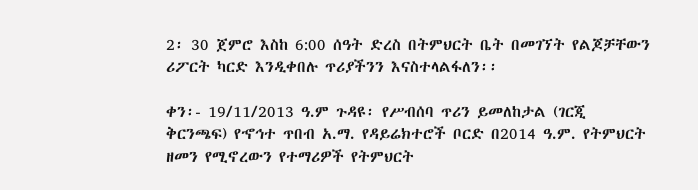2፡ 30 ጀምሮ እስከ 6:00 ሰዓት ድረስ በትምህርት ቤት በመገኘት የልጆቻቸውን ሪፖርት ካርድ እንዲቀበሉ ጥሪያችንን እናስተላልፋለን፡፡

ቀን፡- 19/11/2013 ዓ.ም ጉዳዩ፡ የሥብሰባ ጥሪን ይመለከታል (ገርጂ ቅርንጫፍ) የኆኅተ ጥበብ አ.ማ. የዳይሬክተሮች ቦርድ በ2014 ዓ.ም. የትምህርት ዘመን የሚኖረውን የተማሪዎች የትምህርት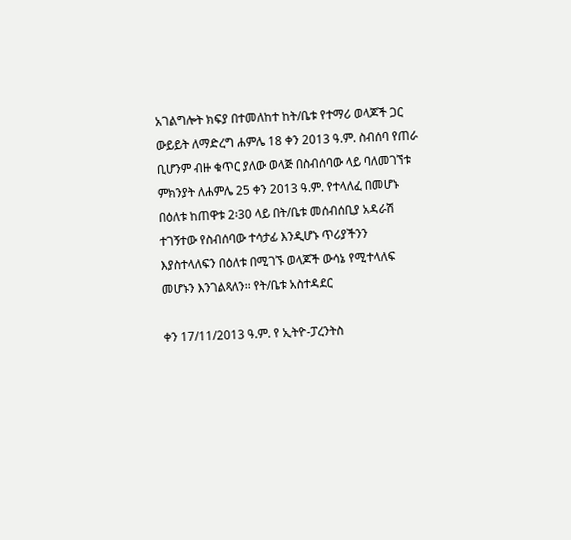አገልግሎት ክፍያ በተመለከተ ከት/ቤቱ የተማሪ ወላጆች ጋር ውይይት ለማድረግ ሐምሌ 18 ቀን 2013 ዓ.ም. ስብሰባ የጠራ ቢሆንም ብዙ ቁጥር ያለው ወላጅ በስብሰባው ላይ ባለመገኘቱ ምክንያት ለሐምሌ 25 ቀን 2013 ዓ.ም. የተላለፈ በመሆኑ በዕለቱ ከጠዋቱ 2፡30 ላይ በት/ቤቱ መሰብሰቢያ አዳራሽ ተገኝተው የስብሰባው ተሳታፊ እንዲሆኑ ጥሪያችንን እያስተላለፍን በዕለቱ በሚገኙ ወላጆች ውሳኔ የሚተላለፍ መሆኑን እንገልጻለን፡፡ የት/ቤቱ አስተዳደር

ቀን 17/11/2013 ዓ.ም. የ ኢትዮ-ፓረንትስ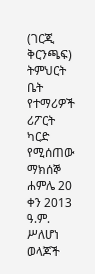(ገርጂ ቅርንጫፍ) ትምህርት ቤት የተማሪዎች ሪፖርት ካርድ የሚሰጠው ማክሰኞ ሐምሌ 20 ቀን 2013 ዓ.ም. ሥለሆነ ወላጆች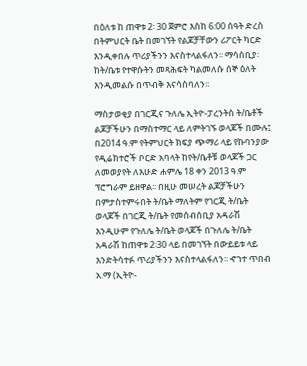በዕለቱ ከ ጠዋቱ 2፡ 30 ጀምሮ እስከ 6:00 ሰዓት ድረስ በትምህርት ቤት በመገኘት የልጆቻቸውን ሪፖርት ካርድ እንዲቀበሉ ጥሪያችንን እናስተላልፋለን፡፡ ማሳሰቢያ፡ ከት/ቤቱ የተዋሱትን መጻሕፍት ካልመለሱ ሰኞ ዕለት እንዲመልሱ በጥብቅ እናሳስባለን፡፡

ማስታወቂያ በገርጂና ጉለሌ ኢትዮ-ፓረንትስ ት/ቤቶች ልጆቻችሁን በማስተማር ላይ ለምትገኙ ወላጆች በሙሉ፤ በ2014 ዓ.ም የትምህርት ክፍያ ጭማሪ ላይ የኩባንያው የዲሬክተሮች ቦርድ አባላት ከየት/ቤቶቹ ወላጆች ጋር ለመወያየት ለእሁድ ሐምሌ 18 ቀን 2013 ዓ.ም ፕሮግራም ይዘዋል፡፡ በዚሁ መሠረት ልጆቻችሁን በምታስተምሩበት ት/ቤት ማለትም የገርጂ ት/ቤት ወላጆች በገርጂ ት/ቤት የመሰብሰቢያ አዳራሽ እንዲሁም የጉለሌ ት/ቤት ወላጆች በጉለሌ ት/ቤት አዳራሽ ከጠዋቱ 2፡30 ላይ በመገኘት በውይይቱ ላይ እንድትሳተፉ ጥሪያችንን እናስተላልፋለን፡፡ ኆኀተ ጥበብ አ.ማ (ኢትዮ-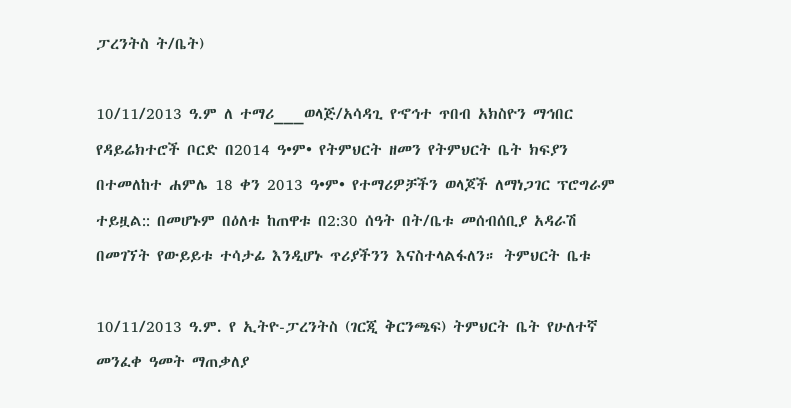ፓረንትስ ት/ቤት)

10/11/2013 ዓ.ም ለ ተማሪ___ወላጅ/አሳዳጊ የኆኅተ ጥበብ አክስዮን ማኅበር የዳይሬክተሮች ቦርድ በ2014 ዓ•ም• የትምህርት ዘመን የትምህርት ቤት ክፍያን በተመለከተ ሐምሌ 18 ቀን 2013 ዓ•ም• የተማሪዎቻችን ወላጆች ለማነጋገር ፕሮግራም ተይዟል:: በመሆኑም በዕለቱ ከጠዋቱ በ2:30 ሰዓት በት/ቤቱ መሰብሰቢያ አዳራሽ በመገኘት የውይይቱ ተሳታፊ እንዲሆኑ ጥሪያችንን እናስተላልፋለን። ትምህርት ቤቱ

10/11/2013 ዓ.ም. የ ኢትዮ-ፓረንትስ (ገርጂ ቅርንጫፍ) ትምህርት ቤት የሁለተኛ መንፈቀ ዓመት ማጠቃለያ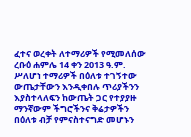ፈተና ወረቀት ለተማሪዎች የሚመለሰው ረቡዕ ሐምሌ 14 ቀን 2013 ዓ.ም. ሥለሆነ ተማሪዎች በዕለቱ ተገኝተው ውጤታቸውን እንዲቀበሉ ጥሪያችንን እያስተላለፍን ከውጤት ጋር የተያያዙ ማንኛውም ችግሮችንና ቅሬታዎችን በዕለቱ ብቻ የምናስተናግድ መሆኑን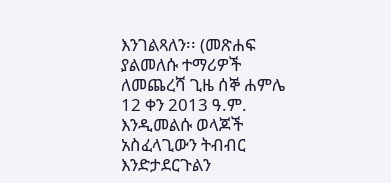እንገልጻለን፡፡ (መጽሐፍ ያልመለሱ ተማሪዎች ለመጨረሻ ጊዜ ሰኞ ሐምሌ 12 ቀን 2013 ዓ.ም. እንዲመልሱ ወላጆች አስፈላጊውን ትብብር እንድታደርጉልን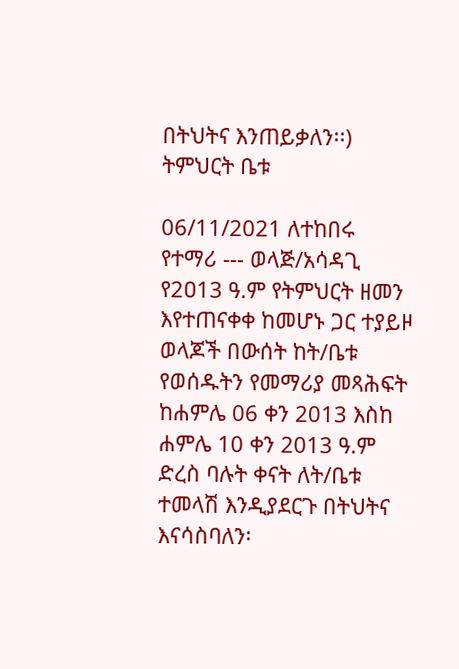በትህትና እንጠይቃለን፡፡) ትምህርት ቤቱ

06/11/2021 ለተከበሩ የተማሪ --- ወላጅ/አሳዳጊ የ2ዐ13 ዓ.ም የትምህርት ዘመን እየተጠናቀቀ ከመሆኑ ጋር ተያይዞ ወላጆች በውሰት ከት/ቤቱ የወሰዱትን የመማሪያ መጻሕፍት ከሐምሌ 06 ቀን 2013 እስከ ሐምሌ 10 ቀን 2013 ዓ.ም ድረስ ባሉት ቀናት ለት/ቤቱ ተመላሽ እንዲያደርጉ በትህትና እናሳስባለን፡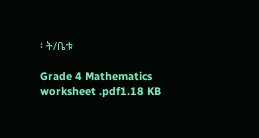፡ ት/ቤቱ

Grade 4 Mathematics worksheet .pdf1.18 KB